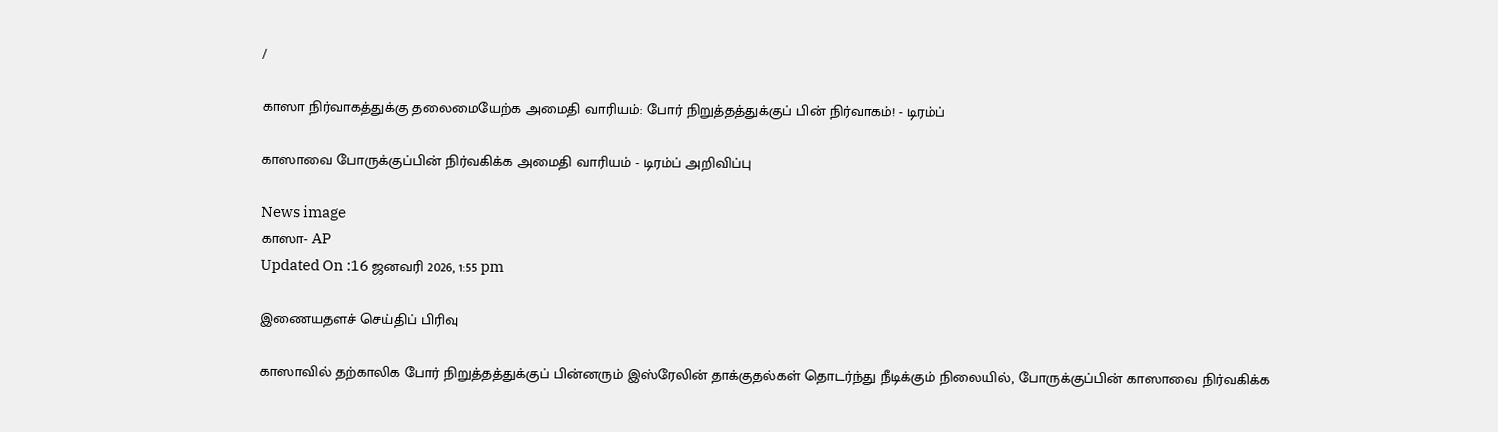/

காஸா நிர்வாகத்துக்கு தலைமையேற்க அமைதி வாரியம்: போர் நிறுத்தத்துக்குப் பின் நிர்வாகம்! - டிரம்ப்

காஸாவை போருக்குப்பின் நிர்வகிக்க அமைதி வாரியம் - டிரம்ப் அறிவிப்பு

News image
காஸா- AP
Updated On :16 ஜனவரி 2026, 1:55 pm

இணையதளச் செய்திப் பிரிவு

காஸாவில் தற்காலிக போர் நிறுத்தத்துக்குப் பின்னரும் இஸ்ரேலின் தாக்குதல்கள் தொடர்ந்து நீடிக்கும் நிலையில், போருக்குப்பின் காஸாவை நிர்வகிக்க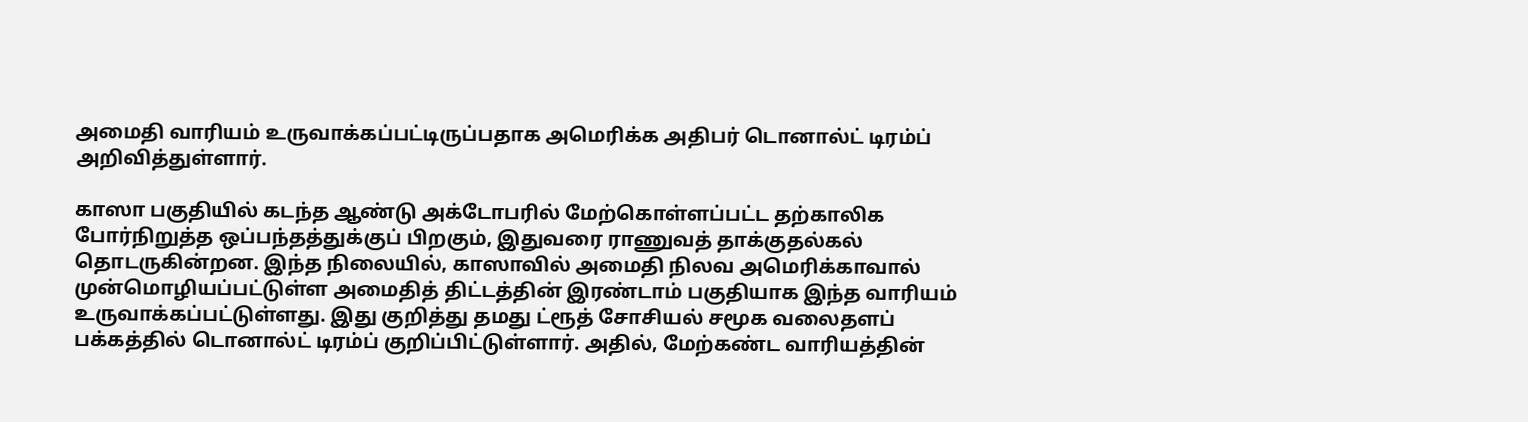அமைதி வாரியம் உருவாக்கப்பட்டிருப்பதாக அமெரிக்க அதிபர் டொனால்ட் டிரம்ப் அறிவித்துள்ளார்.

காஸா பகுதியில் கடந்த ஆண்டு அக்டோபரில் மேற்கொள்ளப்பட்ட தற்காலிக போர்நிறுத்த ஒப்பந்தத்துக்குப் பிறகும், இதுவரை ராணுவத் தாக்குதல்கல் தொடருகின்றன. இந்த நிலையில், காஸாவில் அமைதி நிலவ அமெரிக்காவால் முன்மொழியப்பட்டுள்ள அமைதித் திட்டத்தின் இரண்டாம் பகுதியாக இந்த வாரியம் உருவாக்கப்பட்டுள்ளது. இது குறித்து தமது ட்ரூத் சோசியல் சமூக வலைதளப் பக்கத்தில் டொனால்ட் டிரம்ப் குறிப்பிட்டுள்ளார். அதில், மேற்கண்ட வாரியத்தின்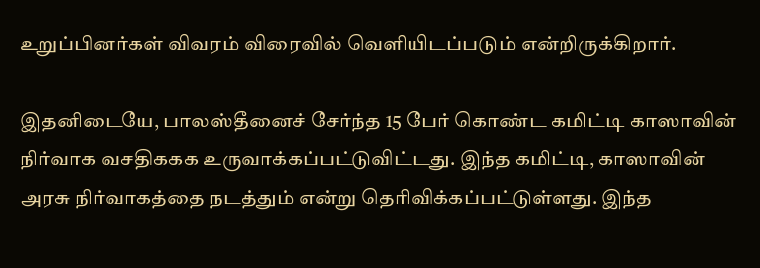உறுப்பினர்கள் விவரம் விரைவில் வெளியிடப்படும் என்றிருக்கிறார்.

இதனிடையே, பாலஸ்தீனைச் சேர்ந்த 15 பேர் கொண்ட கமிட்டி காஸாவின் நிர்வாக வசதிககக உருவாக்கப்பட்டுவிட்டது. இந்த கமிட்டி, காஸாவின் அரசு நிர்வாகத்தை நடத்தும் என்று தெரிவிக்கப்பட்டுள்ளது. இந்த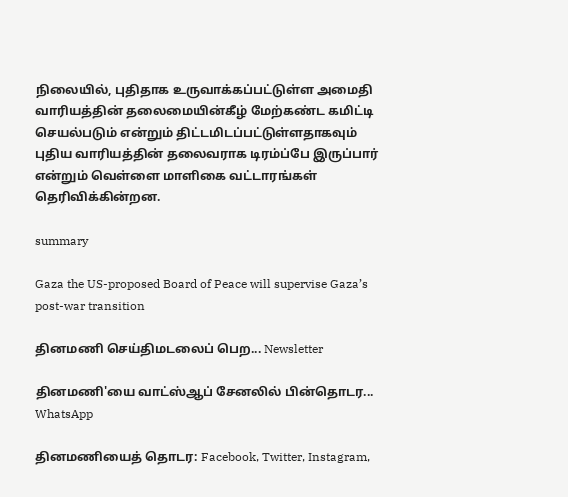நிலையில், புதிதாக உருவாக்கப்பட்டுள்ள அமைதி வாரியத்தின் தலைமையின்கீழ் மேற்கண்ட கமிட்டி செயல்படும் என்றும் திட்டமிடப்பட்டுள்ளதாகவும் புதிய வாரியத்தின் தலைவராக டிரம்ப்பே இருப்பார் என்றும் வெள்ளை மாளிகை வட்டாரங்கள் தெரிவிக்கின்றன.

summary

Gaza the US-proposed Board of Peace will supervise Gaza’s post-war transition

தினமணி செய்திமடலைப் பெற... Newsletter

தினமணி'யை வாட்ஸ்ஆப் சேனலில் பின்தொடர... WhatsApp

தினமணியைத் தொடர: Facebook, Twitter, Instagram,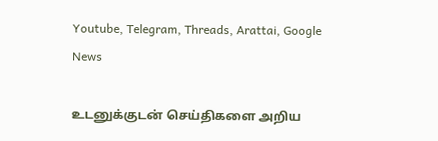Youtube, Telegram, Threads, Arattai, Google News

உடனுக்குடன் செய்திகளை அறிய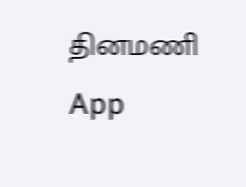தினமணி App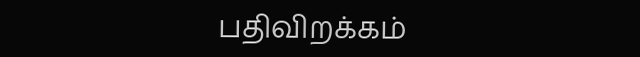பதிவிறக்கம்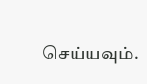செய்யவும்.